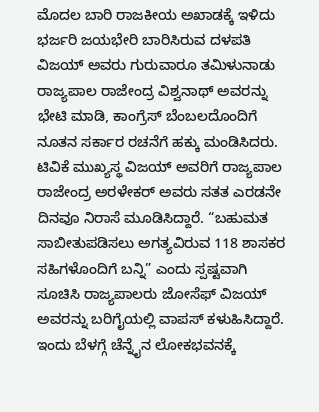ಮೊದಲ ಬಾರಿ ರಾಜಕೀಯ ಅಖಾಡಕ್ಕೆ ಇಳಿದು ಭರ್ಜರಿ ಜಯಭೇರಿ ಬಾರಿಸಿರುವ ದಳಪತಿ ವಿಜಯ್ ಅವರು ಗುರುವಾರೂ ತಮಿಳುನಾಡು ರಾಜ್ಯಪಾಲ ರಾಜೇಂದ್ರ ವಿಶ್ವನಾಥ್ ಅವರನ್ನು ಭೇಟಿ ಮಾಡಿ, ಕಾಂಗ್ರೆಸ್ ಬೆಂಬಲದೊಂದಿಗೆ ನೂತನ ಸರ್ಕಾರ ರಚನೆಗೆ ಹಕ್ಕು ಮಂಡಿಸಿದರು.
ಟಿವಿಕೆ ಮುಖ್ಯಸ್ಥ ವಿಜಯ್ ಅವರಿಗೆ ರಾಜ್ಯಪಾಲ ರಾಜೇಂದ್ರ ಅರಳೇಕರ್ ಅವರು ಸತತ ಎರಡನೇ ದಿನವೂ ನಿರಾಸೆ ಮೂಡಿಸಿದ್ದಾರೆ. “ಬಹುಮತ ಸಾಬೀತುಪಡಿಸಲು ಅಗತ್ಯವಿರುವ 118 ಶಾಸಕರ ಸಹಿಗಳೊಂದಿಗೆ ಬನ್ನಿ” ಎಂದು ಸ್ಪಷ್ಟವಾಗಿ ಸೂಚಿಸಿ ರಾಜ್ಯಪಾಲರು ಜೋಸೆಫ್ ವಿಜಯ್ ಅವರನ್ನು ಬರಿಗೈಯಲ್ಲಿ ವಾಪಸ್ ಕಳುಹಿಸಿದ್ದಾರೆ.
ಇಂದು ಬೆಳಗ್ಗೆ ಚೆನ್ನೈನ ಲೋಕಭವನಕ್ಕೆ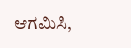ಆಗಮಿಸಿ,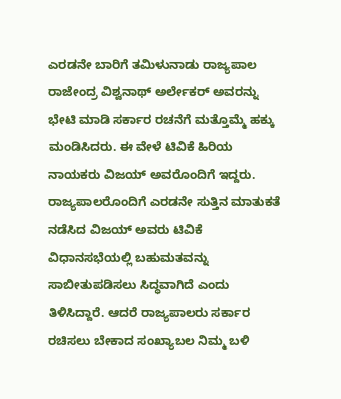ಎರಡನೇ ಬಾರಿಗೆ ತಮಿಳುನಾಡು ರಾಜ್ಯಪಾಲ ರಾಜೇಂದ್ರ ವಿಶ್ವನಾಥ್ ಅರ್ಲೇಕರ್ ಅವರನ್ನು ಭೇಟಿ ಮಾಡಿ ಸರ್ಕಾರ ರಚನೆಗೆ ಮತ್ತೊಮ್ಮೆ ಹಕ್ಕು ಮಂಡಿಸಿದರು. ಈ ವೇಳೆ ಟಿವಿಕೆ ಹಿರಿಯ ನಾಯಕರು ವಿಜಯ್ ಅವರೊಂದಿಗೆ ಇದ್ದರು.
ರಾಜ್ಯಪಾಲರೊಂದಿಗೆ ಎರಡನೇ ಸುತ್ತಿನ ಮಾತುಕತೆ ನಡೆಸಿದ ವಿಜಯ್ ಅವರು ಟಿವಿಕೆ ವಿಧಾನಸಭೆಯಲ್ಲಿ ಬಹುಮತವನ್ನು ಸಾಬೀತುಪಡಿಸಲು ಸಿದ್ಧವಾಗಿದೆ ಎಂದು ತಿಳಿಸಿದ್ದಾರೆ. ಆದರೆ ರಾಜ್ಯಪಾಲರು ಸರ್ಕಾರ ರಚಿಸಲು ಬೇಕಾದ ಸಂಖ್ಯಾಬಲ ನಿಮ್ಮ ಬಳಿ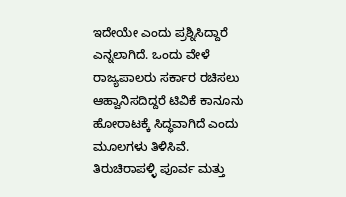ಇದೇಯೇ ಎಂದು ಪ್ರಶ್ನಿಸಿದ್ದಾರೆ ಎನ್ನಲಾಗಿದೆ. ಒಂದು ವೇಳೆ ರಾಜ್ಯಪಾಲರು ಸರ್ಕಾರ ರಚಿಸಲು ಆಹ್ವಾನಿಸದಿದ್ದರೆ ಟಿವಿಕೆ ಕಾನೂನು ಹೋರಾಟಕ್ಕೆ ಸಿದ್ಧವಾಗಿದೆ ಎಂದು ಮೂಲಗಳು ತಿಳಿಸಿವೆ.
ತಿರುಚಿರಾಪಳ್ಳಿ ಪೂರ್ವ ಮತ್ತು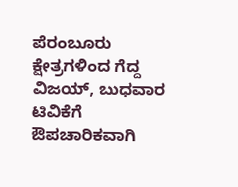ಪೆರಂಬೂರು ಕ್ಷೇತ್ರಗಳಿಂದ ಗೆದ್ದ ವಿಜಯ್, ಬುಧವಾರ ಟಿವಿಕೆಗೆ ಔಪಚಾರಿಕವಾಗಿ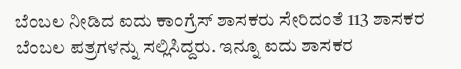ಬೆಂಬಲ ನೀಡಿದ ಐದು ಕಾಂಗ್ರೆಸ್ ಶಾಸಕರು ಸೇರಿದಂತೆ 113 ಶಾಸಕರ ಬೆಂಬಲ ಪತ್ರಗಳನ್ನು ಸಲ್ಲಿಸಿದ್ದರು. ಇನ್ನೂ ಐದು ಶಾಸಕರ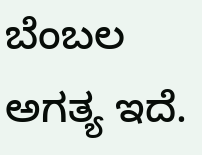ಬೆಂಬಲ ಅಗತ್ಯ ಇದೆ.